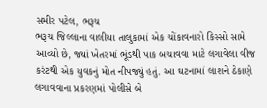સમીર પટેલ, ભરૂચ
ભરૂચ જિલ્લાના વાલીયા તાલુકામાં એક ચોંકાવનારો કિસ્સો સામે આવ્યો છે, જ્યાં ખેતરમાં ભૂંડથી પાક બચાવવા માટે લગાવેલા વીજ કરંટથી એક યુવકનું મોત નીપજ્યું હતું. આ ઘટનામાં લાશને ઠેકાણે લગાવવાના પ્રકરણમાં પોલીસે બે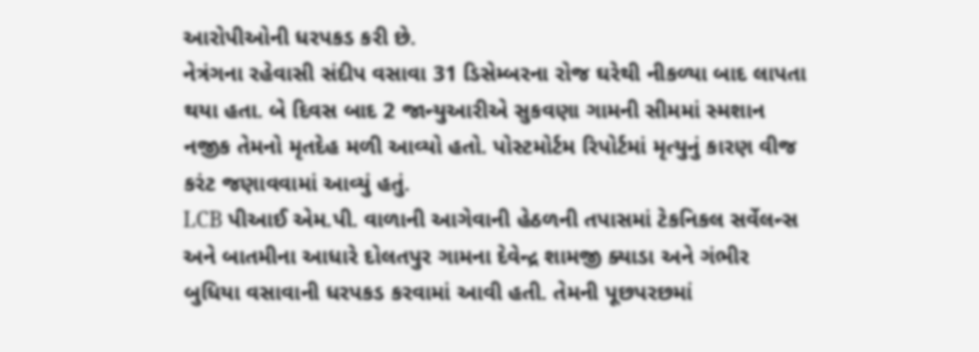આરોપીઓની ધરપકડ કરી છે.
નેત્રંગના રહેવાસી સંદીપ વસાવા 31 ડિસેમ્બરના રોજ ઘરેથી નીકળ્યા બાદ લાપતા થયા હતા. બે દિવસ બાદ 2 જાન્યુઆરીએ સુકવણા ગામની સીમમાં સ્મશાન નજીક તેમનો મૃતદેહ મળી આવ્યો હતો. પોસ્ટમોર્ટમ રિપોર્ટમાં મૃત્યુનું કારણ વીજ કરંટ જણાવવામાં આવ્યું હતું.
LCB પીઆઈ એમ.પી. વાળાની આગેવાની હેઠળની તપાસમાં ટેકનિકલ સર્વેલન્સ અને બાતમીના આધારે દોલતપુર ગામના દેવેન્દ્ર શામજી ક્યાડા અને ગંભીર બુધિયા વસાવાની ધરપકડ કરવામાં આવી હતી. તેમની પૂછપરછમાં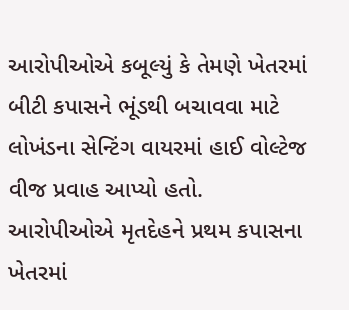આરોપીઓએ કબૂલ્યું કે તેમણે ખેતરમાં બીટી કપાસને ભૂંડથી બચાવવા માટે લોખંડના સેન્ટિંગ વાયરમાં હાઈ વોલ્ટેજ વીજ પ્રવાહ આપ્યો હતો.
આરોપીઓએ મૃતદેહને પ્રથમ કપાસના ખેતરમાં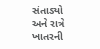સંતાડ્યો અને રાત્રે ખાતરની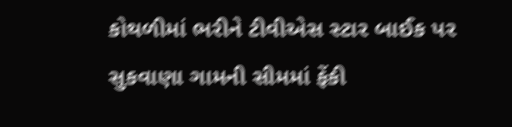કોથળીમાં ભરીને ટીવીએસ સ્ટાર બાઈક પર સુકવાણા ગામની સીમમાં ફેંકી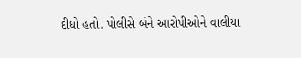દીધો હતો. પોલીસે બંને આરોપીઓને વાલીયા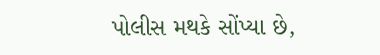પોલીસ મથકે સોંપ્યા છે,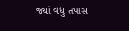જ્યાં વધુ તપાસ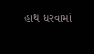હાથ ધરવામાં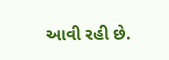આવી રહી છે.